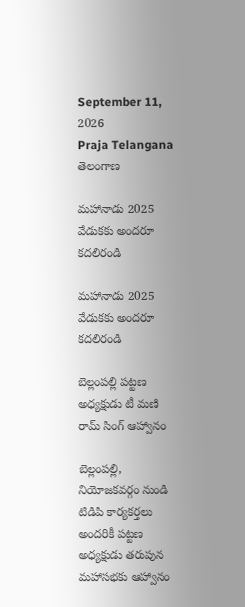September 11, 2026
Praja Telangana
తెలంగాణ

మహానాడు 2025 వేడుకకు అందరూ కదలిరండి

మహానాడు 2025 వేడుకకు అందరూ కదలిరండి

బెల్లంపల్లి పట్టణ అధ్యక్షుడు టీ మణి రామ్ సింగ్ ఆహ్వానం

బెల్లంపల్లి, నియోజకవర్గం నుండి టిడిపి కార్యకర్తలు అందరికీ పట్టణ అధ్యక్షుడు తరుపున మహాసభకు ఆహ్వానం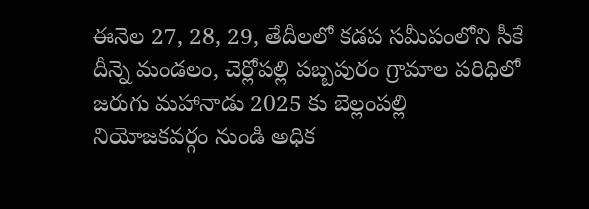ఈనెల 27, 28, 29, తేదీలలో కడప సమీపంలోని సీకే దీన్నె మండలం, చెర్లోపల్లి పబ్బపురం గ్రామాల పరిధిలో జరుగు మహానాడు 2025 కు బెల్లంపల్లి నియోజకవర్గం నుండి అధిక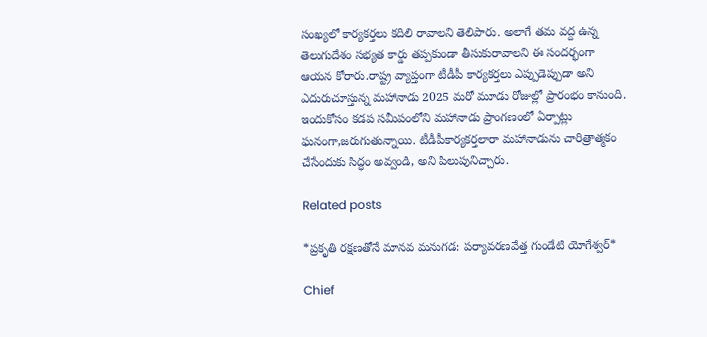సంఖ్యలో కార్యకర్తలు కదిలి రావాలని తెలిపారు. అలాగే తమ వద్ద ఉన్న తెలుగుదేశం సభ్యత కార్డు తప్పకుండా తీసుకురావాలని ఈ సందర్భంగా ఆయన కోరారు.రాష్ట్ర వ్యాప్తంగా టీడీపీ కార్యకర్తలు ఎప్పుడెప్పుడా అని ఎదురుచూస్తున్న మహానాడు 2025 మరో మూడు రోజుల్లో ప్రారంభం కానుంది. ఇందుకోసం కడప సమీపంలోని మహానాడు ప్రాంగణంలో ఏర్పాట్లు ఘనంగా,జరుగుతున్నాయి. టీడీపీకార్యకర్తలారా మహానాడును చారిత్రాత్మకం చేసేందుకు సిద్ధం అవ్వండి, అని పిలుపునిచ్చారు.

Related posts

*ప్రకృతి రక్షణతోనే మానవ మనుగడ: పర్యావరణవేత్త గుండేటి యోగేశ్వర్*

Chief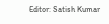Editor: Satish Kumar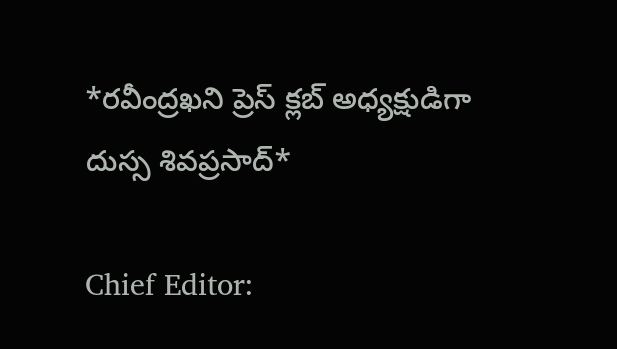*రవీంద్రఖని ప్రెస్ క్లబ్ అధ్యక్షుడిగా దుస్స శివప్రసాద్*

Chief Editor: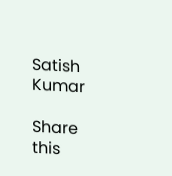Satish Kumar

Share this